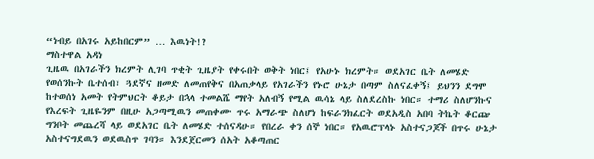“ነብይ በአገሩ አይከበርም” … እዉነት!?
ማስተዋል አዳነ
ጊዜዉ በአገራችን ክረምት ሊገባ ጥቂት ጊዜያት የቀሩበት ወቅት ነበር፤ የአሁኑ ክረምት። ወደአገር ቤት ለመሄድ የወሰንኩት ቤተሰብ፣ ጓደኛና ዘመድ ለመጠየቅና በአጠቃላይ የአገራችን የኑሮ ሁኔታ በጣም ስለናፈቀኝ፤ ይህንን ደግሞ ከተወሰነ አመት የትምህርት ቆይታ በኋላ ተመልሼ ማየት አለብኝ የሚል ዉሳኔ ላይ ስለደረስኩ ነበር። ተማሪ ስለሆንኩና የእረፍት ጊዜዬንም በዚሁ አጋጣሚዉን መጠቀሙ ጥሩ አማራጭ ስለሆነ ከፍራንክፈርት ወደአዲስ አበባ ትኬት ቆርጬ ግንቦት መጨረሻ ላይ ወደአገር ቤት ለመሄድ ተሰናዳሁ። የበረራ ቀን ሰኞ ነበር። የአዉሮፕላኑ አስተናጋጆች በጥሩ ሁኔታ አስተናግደዉን ወደዉስጥ ገባን። እንደጀርመን ሰአት አቆጣጠር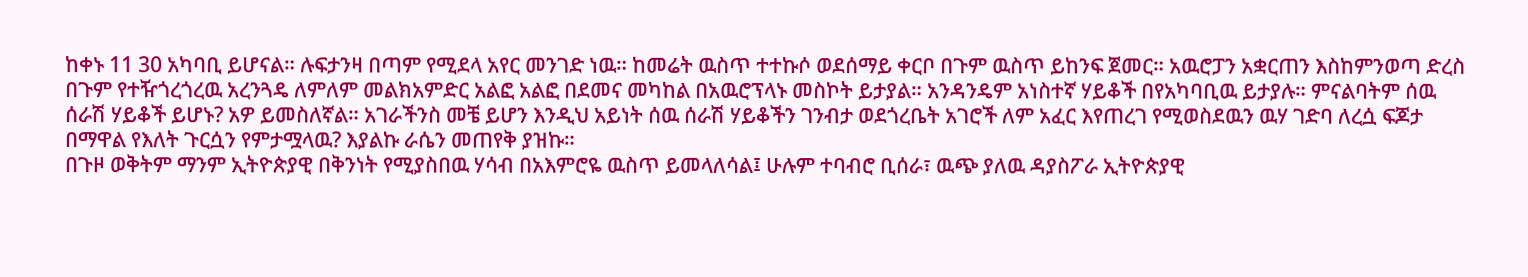ከቀኑ 11 30 አካባቢ ይሆናል። ሉፍታንዛ በጣም የሚደላ አየር መንገድ ነዉ። ከመሬት ዉስጥ ተተኩሶ ወደሰማይ ቀርቦ በጉም ዉስጥ ይከንፍ ጀመር። አዉሮፓን አቋርጠን እስከምንወጣ ድረስ በጉም የተዥጎረጎረዉ አረንጓዴ ለምለም መልክአምድር አልፎ አልፎ በደመና መካከል በአዉሮፕላኑ መስኮት ይታያል። አንዳንዴም አነስተኛ ሃይቆች በየአካባቢዉ ይታያሉ። ምናልባትም ሰዉ ሰራሽ ሃይቆች ይሆኑ? አዎ ይመስለኛል። አገራችንስ መቼ ይሆን እንዲህ አይነት ሰዉ ሰራሽ ሃይቆችን ገንብታ ወደጎረቤት አገሮች ለም አፈር እየጠረገ የሚወስደዉን ዉሃ ገድባ ለረሷ ፍጆታ በማዋል የእለት ጉርሷን የምታሟላዉ? እያልኩ ራሴን መጠየቅ ያዝኩ።
በጉዞ ወቅትም ማንም ኢትዮጵያዊ በቅንነት የሚያስበዉ ሃሳብ በአእምሮዬ ዉስጥ ይመላለሳል፤ ሁሉም ተባብሮ ቢሰራ፣ ዉጭ ያለዉ ዳያስፖራ ኢትዮጵያዊ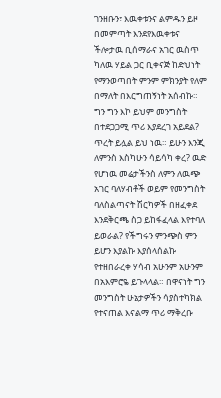ገንዘቡን፣ እዉቀቱንና ልምዱን ይዞ በመምጣት እንደየእዉቀቱና ችሎታዉ ቢሰማራና አገር ዉስጥ ካለዉ ሃይል ጋር ቢቀናጅ ከድህነት የማንወጣበት ምንም ምክንያት የለም በማለት በእርግጠኝነት አሰብኩ። ግን ግን እኮ ይህም መንግስት በተደጋጋሚ ጥሪ እያደረገ አይደል? ጥረት ይሏል ይህ ነዉ። ይሁን እንጂ ለምንስ እስካሁን ሳይሳካ ቀረ? ዉድ የሆነዉ መሬታችንስ ለምን ለዉጭ አገር ባለሃብቶች ወይም የመንግስት ባለስልጣናት ሽርካዎች በዘፈቀደ እንደቅርጫ ስጋ ይከፋፈላል እየተባለ ይወራል? የችግሩን ምንጭስ ምን ይሆን እያልኩ እያሰላሰልኩ የተዘበራረቀ ሃሳብ አሁንም አሁንም በአእምሮዬ ይጉላላል። በዋናነት ግን መንግስት ሁኔታዎችን ሳያስተካክል የተናጠል እናልማ ጥሪ ማቅረቡ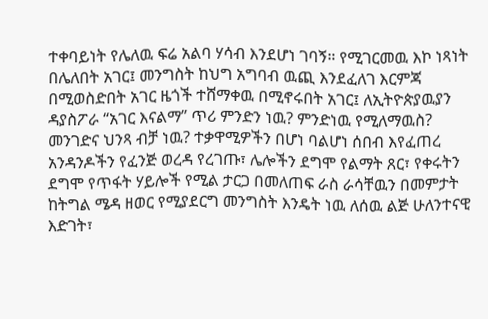ተቀባይነት የሌለዉ ፍሬ አልባ ሃሳብ እንደሆነ ገባኝ። የሚገርመዉ እኮ ነጻነት በሌለበት አገር፤ መንግስት ከህግ አግባብ ዉጪ እንደፈለገ እርምጃ በሚወስድበት አገር ዜጎች ተሸማቀዉ በሚኖሩበት አገር፤ ለኢትዮጵያዉያን ዳያስፖራ “አገር እናልማ” ጥሪ ምንድን ነዉ? ምንድነዉ የሚለማዉስ? መንገድና ህንጻ ብቻ ነዉ? ተቃዋሚዎችን በሆነ ባልሆነ ሰበብ እየፈጠረ አንዳንዶችን የፈንጅ ወረዳ የረገጡ፣ ሌሎችን ደግሞ የልማት ጸር፣ የቀሩትን ደግሞ የጥፋት ሃይሎች የሚል ታርጋ በመለጠፍ ራስ ራሳቸዉን በመምታት ከትግል ሜዳ ዘወር የሚያደርግ መንግስት እንዴት ነዉ ለሰዉ ልጅ ሁለንተናዊ እድገት፣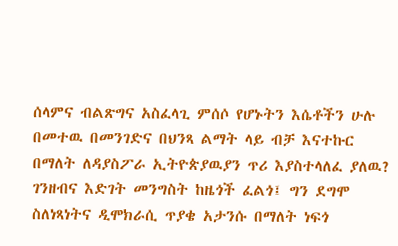ሰላምና ብልጽግና አስፈላጊ ምሰሶ የሆኑትን እሴቶችን ሁሉ በመተዉ በመንገድና በህንጻ ልማት ላይ ብቻ እናተኩር በማለት ለዳያስፖራ ኢትዮጵያዉያን ጥሪ እያስተላለፈ ያለዉ? ገንዘብና እድገት መንግስት ከዜጎች ፈልጎ፤ ግን ደግሞ ስለነጻነትና ዲሞክራሲ ጥያቄ አታንሱ በማለት ነፍጎ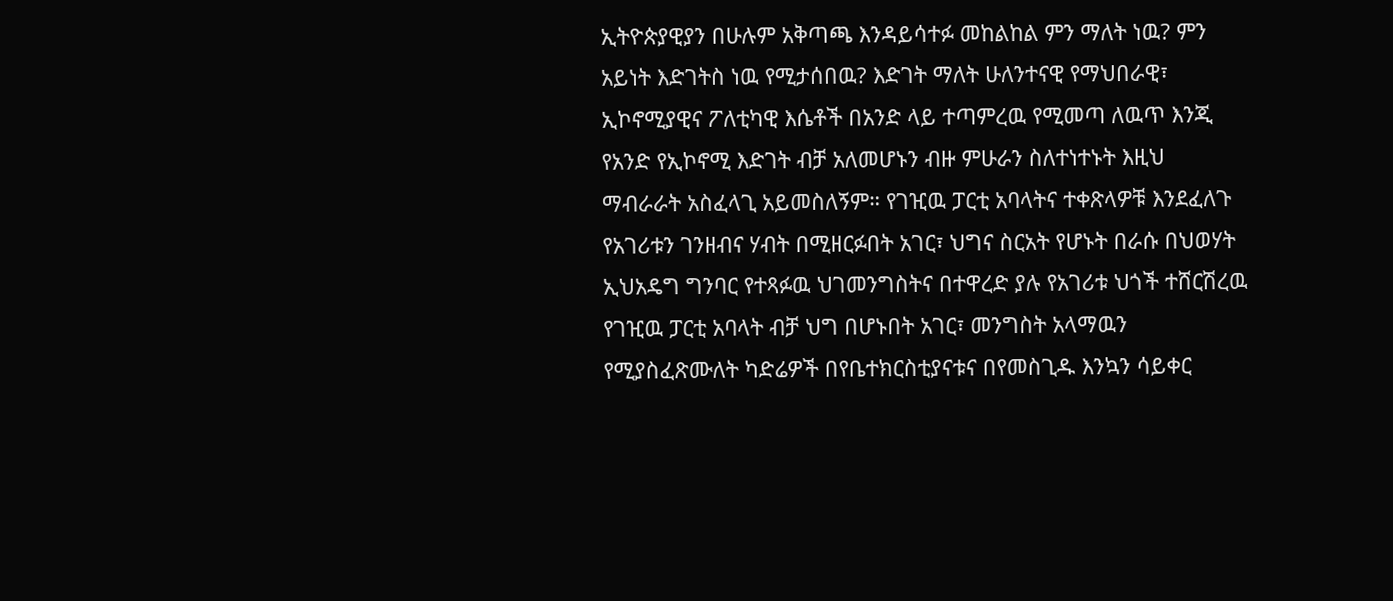ኢትዮጵያዊያን በሁሉም አቅጣጫ እንዳይሳተፉ መከልከል ምን ማለት ነዉ? ምን አይነት እድገትስ ነዉ የሚታሰበዉ? እድገት ማለት ሁለንተናዊ የማህበራዊ፣ ኢኮኖሚያዊና ፖለቲካዊ እሴቶች በአንድ ላይ ተጣምረዉ የሚመጣ ለዉጥ እንጂ የአንድ የኢኮኖሚ እድገት ብቻ አለመሆኑን ብዙ ምሁራን ስለተነተኑት እዚህ ማብራራት አስፈላጊ አይመስለኝም። የገዢዉ ፓርቲ አባላትና ተቀጽላዎቹ እንደፈለጉ የአገሪቱን ገንዘብና ሃብት በሚዘርፉበት አገር፣ ህግና ስርአት የሆኑት በራሱ በህወሃት ኢህአዴግ ግንባር የተጻፉዉ ህገመንግስትና በተዋረድ ያሉ የአገሪቱ ህጎች ተሸርሽረዉ የገዢዉ ፓርቲ አባላት ብቻ ህግ በሆኑበት አገር፣ መንግስት አላማዉን የሚያስፈጽሙለት ካድሬዎች በየቤተክርስቲያናቱና በየመስጊዱ እንኳን ሳይቀር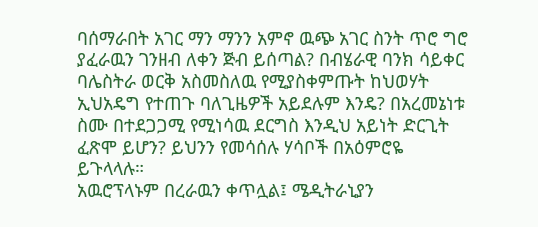ባሰማራበት አገር ማን ማንን አምኖ ዉጭ አገር ስንት ጥሮ ግሮ ያፈራዉን ገንዘብ ለቀን ጅብ ይሰጣል? በብሄራዊ ባንክ ሳይቀር ባሌስትራ ወርቅ አስመስለዉ የሚያስቀምጡት ከህወሃት ኢህአዴግ የተጠጉ ባለጊዜዎች አይደሉም እንዴ? በአረመኔነቱ ስሙ በተደጋጋሚ የሚነሳዉ ደርግስ እንዲህ አይነት ድርጊት ፈጽሞ ይሆን? ይህንን የመሳሰሉ ሃሳቦች በአዕምሮዬ ይጉላላሉ።
አዉሮፕላኑም በረራዉን ቀጥሏል፤ ሜዲትራኒያን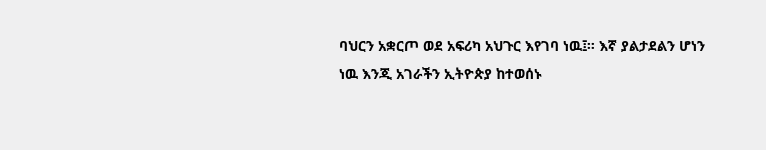ባህርን አቋርጦ ወደ አፍሪካ አህጉር እየገባ ነዉ፤። እኛ ያልታደልን ሆነን ነዉ እንጂ አገራችን ኢትዮጵያ ከተወሰኑ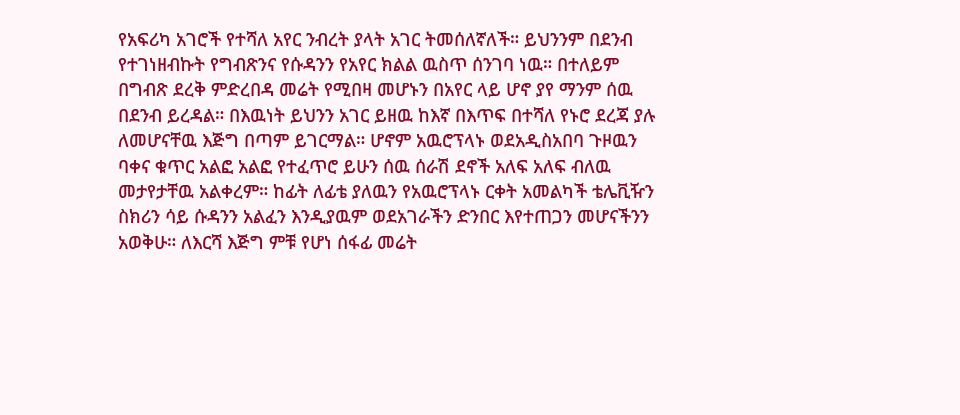የአፍሪካ አገሮች የተሻለ አየር ንብረት ያላት አገር ትመሰለኛለች። ይህንንም በደንብ የተገነዘብኩት የግብጽንና የሱዳንን የአየር ክልል ዉስጥ ሰንገባ ነዉ። በተለይም በግብጽ ደረቅ ምድረበዳ መሬት የሚበዛ መሆኑን በአየር ላይ ሆኖ ያየ ማንም ሰዉ በደንብ ይረዳል። በእዉነት ይህንን አገር ይዘዉ ከእኛ በእጥፍ በተሻለ የኑሮ ደረጃ ያሉ ለመሆናቸዉ እጅግ በጣም ይገርማል። ሆኖም አዉሮፕላኑ ወደአዲስአበባ ጉዞዉን ባቀና ቁጥር አልፎ አልፎ የተፈጥሮ ይሁን ሰዉ ሰራሽ ደኖች አለፍ አለፍ ብለዉ መታየታቸዉ አልቀረም። ከፊት ለፊቴ ያለዉን የአዉሮፕላኑ ርቀት አመልካች ቴሌቪዥን ስክሪን ሳይ ሱዳንን አልፈን እንዲያዉም ወደአገራችን ድንበር እየተጠጋን መሆናችንን አወቅሁ። ለእርሻ እጅግ ምቹ የሆነ ሰፋፊ መሬት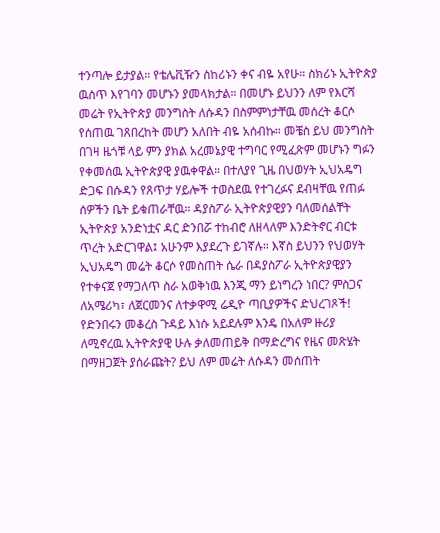ተንጣሎ ይታያል። የቴሌቪዥን ስከሪኑን ቀና ብዬ አየሁ። ስክሪኑ ኢትዮጵያ ዉስጥ እየገባን መሆኑን ያመላክታል። በመሆኑ ይህንን ለም የእርሻ መሬት የኢትዮጵያ መንግስት ለሱዳን በስምምነታቸዉ መሰረት ቆርሶ የሰጠዉ ገጸበረከት መሆን አለበት ብዬ አሰብኩ። መቼስ ይህ መንግስት በገዛ ዜጎቹ ላይ ምን ያክል አረመኔያዊ ተግባር የሚፈጽም መሆኑን ግፉን የቀመሰዉ ኢትዮጵያዊ ያዉቀዋል። በተለያየ ጊዜ በህወሃት ኢህአዴግ ድጋፍ በሱዳን የጸጥታ ሃይሎች ተወስደዉ የተገረፉና ደብዛቸዉ የጠፉ ሰዎችን ቤት ይቁጠራቸዉ። ዳያስፖራ ኢትዮጵያዊያን ባለመሰልቸት ኢትዮጵያ አንድነቷና ዳር ድንበሯ ተከብሮ ለዘላለም እንድትኖር ብርቱ ጥረት አድርገዋል፤ አሁንም እያደረጉ ይገኛሉ። እኛስ ይህንን የህወሃት ኢህአዴግ መሬት ቆርሶ የመስጠት ሴራ በዳያስፖራ ኢትዮጵያዊያን የተቀናጀ የማጋለጥ ስራ አወቅነዉ እንጂ ማን ይነግረን ነበር? ምስጋና ለአሜሪካ፣ ለጀርመንና ለተቃዋሚ ሬዲዮ ጣቢያዎችና ድህረገጾች! የድንበሩን መቆረስ ጉዳይ እነሱ አይደሉም እንዴ በአለም ዙሪያ ለሚኖረዉ ኢትዮጵያዊ ሁሉ ቃለመጠይቅ በማድረግና የዜና መጽሄት በማዘጋጀት ያሰራጩት? ይህ ለም መሬት ለሱዳን መሰጠት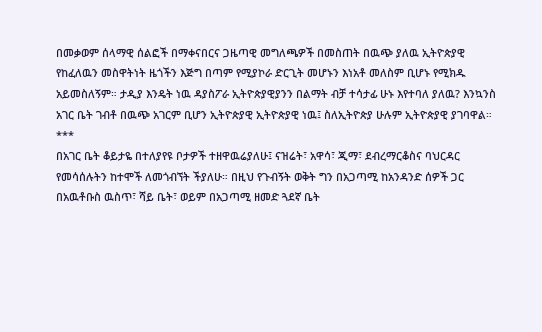በመቃወም ሰላማዊ ሰልፎች በማቀናበርና ጋዜጣዊ መግለጫዎች በመስጠት በዉጭ ያለዉ ኢትዮጵያዊ የከፈለዉን መስዋትነት ዜጎችን እጅግ በጣም የሚያኮራ ድርጊት መሆኑን እነአቶ መለስም ቢሆኑ የሚክዱ አይመስለኝም። ታዲያ እንዴት ነዉ ዳያስፖራ ኢትዮጵያዊያንን በልማት ብቻ ተሳታፊ ሁኑ እየተባለ ያለዉ? እንኳንስ አገር ቤት ገብቶ በዉጭ አገርም ቢሆን ኢትዮጵያዊ ኢትዮጵያዊ ነዉ፤ ስለኢትዮጵያ ሁሉም ኢትዮጵያዊ ያገባዋል።
***
በአገር ቤት ቆይታዬ በተለያየዩ ቦታዎች ተዘዋዉሬያለሁ፤ ናዝሬት፣ አዋሳ፣ ጂማ፣ ደብረማርቆስና ባህርዳር የመሳሰሉትን ከተሞች ለመጎብኘት ችያለሁ። በዚህ የጉብኝት ወቅት ግን በአጋጣሚ ከአንዳንድ ሰዎች ጋር በአዉቶቡስ ዉስጥ፣ ሻይ ቤት፣ ወይም በአጋጣሚ ዘመድ ጓደኛ ቤት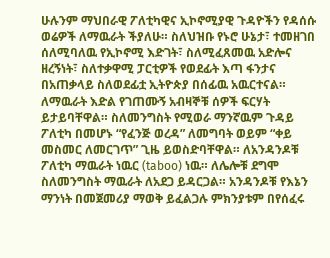ሁሉንም ማህበራዊ ፖለቲካዊና ኢኮኖሚያዊ ጉዳዮችን የዳሰሱ ወሬዎች ለማዉራት ችያለሁ። ስለህዝቡ የኑሮ ሁኔታ፣ ተመዘገበ ሰለሚባለዉ የኢኮኖሚ እድገት፣ ስለሚፈጸመዉ አድሎና ዘረኝነት፣ ስለተቃዋሚ ፓርቲዎች የወደፊት እጣ ፋንታና በአጠቃላይ ስለወደፊቷ ኢትዮጵያ በሰፊዉ አዉርተናል። ለማዉራት እድል የገጠሙኝ አብዛኞቹ ሰዎች ፍርሃት ይታይባቸዋል። ስለመንግስት የሚወራ ማንኛዉም ጉዳይ ፖለቲካ በመሆኑ “የፈንጅ ወረዳ” ለመግባት ወይም “ቀይ መስመር ለመርገጥ” ጊዜ ይወስድባቸዋል። ለአንዳንዶቹ ፖለቲካ ማዉራት ነዉር (taboo) ነዉ። ለሌሎቹ ደግሞ ስለመንግስት ማዉራት ለአደጋ ይዳርጋል። አንዳንዶቹ የእኔን ማንነት በመጀመሪያ ማወቅ ይፈልጋሉ ምክንያቱም በየሰፈሩ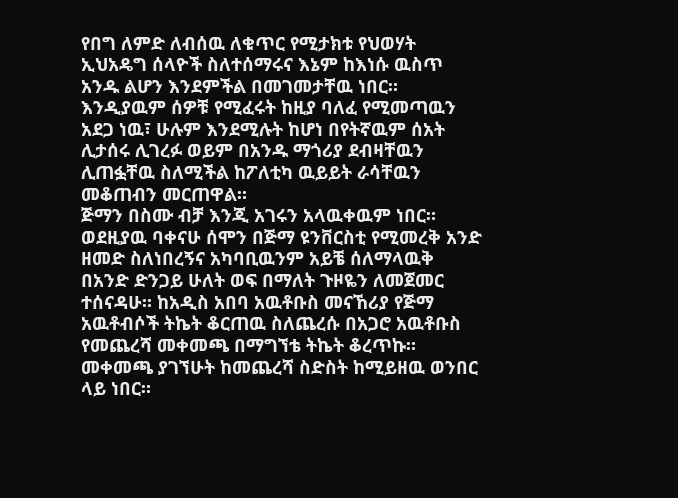የበግ ለምድ ለብሰዉ ለቁጥር የሚታክቱ የህወሃት ኢህአዴግ ሰላዮች ስለተሰማሩና እኔም ከእነሱ ዉስጥ አንዱ ልሆን እንደምችል በመገመታቸዉ ነበር። እንዲያዉም ሰዎቹ የሚፈሩት ከዚያ ባለፈ የሚመጣዉን አደጋ ነዉ፣ ሁሉም እንደሚሉት ከሆነ በየትኛዉም ሰአት ሊታሰሩ ሊገረፉ ወይም በአንዱ ማጎሪያ ደብዛቸዉን ሊጠፏቸዉ ስለሚችል ከፖለቲካ ዉይይት ራሳቸዉን መቆጠብን መርጠዋል።
ጅማን በስሙ ብቻ እንጂ አገሩን አላዉቀዉም ነበር። ወደዚያዉ ባቀናሁ ሰሞን በጅማ ዩንቨርስቲ የሚመረቅ አንድ ዘመድ ስለነበረኝና አካባቢዉንም አይቼ ሰለማላዉቅ በአንድ ድንጋይ ሁለት ወፍ በማለት ጉዞዬን ለመጀመር ተሰናዳሁ። ከአዲስ አበባ አዉቶቡስ መናኸሪያ የጅማ አዉቶብሶች ትኬት ቆርጠዉ ስለጨረሱ በአጋሮ አዉቶቡስ የመጨረሻ መቀመጫ በማግኘቴ ትኬት ቆረጥኩ። መቀመጫ ያገኘሁት ከመጨረሻ ስድስት ከሚይዘዉ ወንበር ላይ ነበር።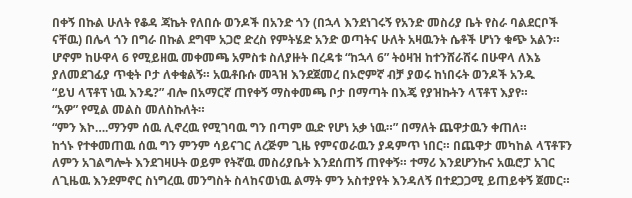በቀኝ በኩል ሁለት የቆዳ ጃኬት የለበሱ ወንዶች በአንድ ጎን (በኋላ እንደነገሩኝ የአንድ መስሪያ ቤት የስራ ባልደርቦች ናቸዉ) በሌላ ጎን በግራ በኩል ደግሞ አጋሮ ድረስ የምትሄድ አንድ ወጣትና ሁለት አዛዉንት ሴቶች ሆነን ቁጭ አልን። ሆኖም ከሁዋላ 6 የሚይዘዉ መቀመጫ አምስቱ ስለያዙት በረዳቱ “ከኋላ 6” ትዕዛዝ ከተንሸራሸሩ በሁዋላ ለእኔ ያለመደገፊያ ጥቂት ቦታ ለቀቁልኝ። አዉቶቡሱ መጓዝ እንደጀመረ በኦሮምኛ ብቻ ያወሩ ከነበሩት ወንዶች አንዱ
“ይህ ላፕቶፕ ነዉ እንዴ?” ብሎ በአማርኛ ጠየቀኝ ማስቀመጫ ቦታ በማጣት በእጄ የያዝኩትን ላፕቶፕ እያየ።
“አዎ” የሚል መልስ መለስኩለት።
“ምን እኮ….ማንም ሰዉ ሊኖረዉ የሚገባዉ ግን በጣም ዉድ የሆነ አቃ ነዉ።” በማለት ጨዋታዉን ቀጠለ።
ከጎኑ የተቀመጠዉ ሰዉ ግን ምንም ሳይናገር ለረጅም ጊዜ የምናወራዉን ያዳምጥ ነበር። በጨዋታ መካከል ላፕቶፑን ለምን አገልግሎት እንደገዛሁት ወይም የትኛዉ መስሪያቤት እንደሰጠኝ ጠየቀኝ። ተማሪ እንደሆንኩና አዉሮፓ አገር ለጊዜዉ እንደምኖር ስነግረዉ መንግስት ስላከናወነዉ ልማት ምን አስተያየት እንዳለኝ በተደጋጋሚ ይጠይቀኝ ጀመር።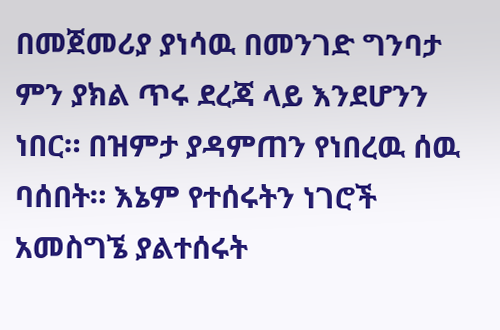በመጀመሪያ ያነሳዉ በመንገድ ግንባታ ምን ያክል ጥሩ ደረጃ ላይ እንደሆንን ነበር። በዝምታ ያዳምጠን የነበረዉ ሰዉ ባሰበት። እኔም የተሰሩትን ነገሮች አመስግኜ ያልተሰሩት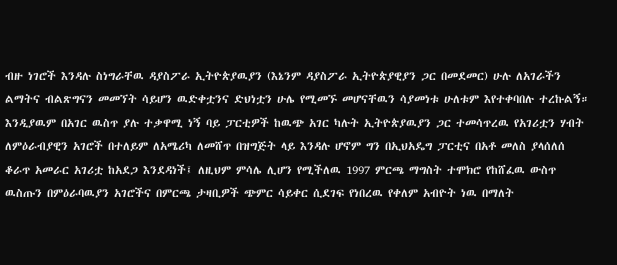ብዙ ነገሮች እንዳሉ ስነግራቸዉ ዳያስፖራ ኢትዮጵያዉያን (እኔንም ዳያስፖራ ኢትዮጵያዊያን ጋር በመደመር) ሁሉ ለአገራችን ልማትና ብልጽግናን መመኘት ሳይሆን ዉድቀቷንና ድህነቷን ሁሌ የሚመኙ መሆናቸዉን ሳያመነቱ ሁለቱም እየተቀባበሉ ተረኩልኝ። እንዲያዉም በአገር ዉስጥ ያሉ ተቃዋሚ ነኝ ባይ ፓርቲዎች ከዉጭ አገር ካሉት ኢትዮጵያዉያን ጋር ተመሳጥረዉ የአገሪቷን ሃብት ለምዕራብያዊን አገሮች በተለይም ለአሜሪካ ለመሸጥ በዝግጅት ላይ እንዳሉ ሆኖም ግን በኢህአዴግ ፓርቲና በአቶ መለስ ያላሰለሰ ቆራጥ አመራር አገሪቷ ከአደጋ እንደዳነች፤ ለዚህም ምሳሌ ሊሆን የሚችለዉ 1997 ምርጫ ማግስት ተሞክሮ የከሸፈዉ ውስጥ ዉስጡን በምዕራባዉያን አገሮችና በምርጫ ታዛቢዎች ጭምር ሳይቀር ሲደገፍ የነበረዉ የቀለም አብዮት ነዉ በማለት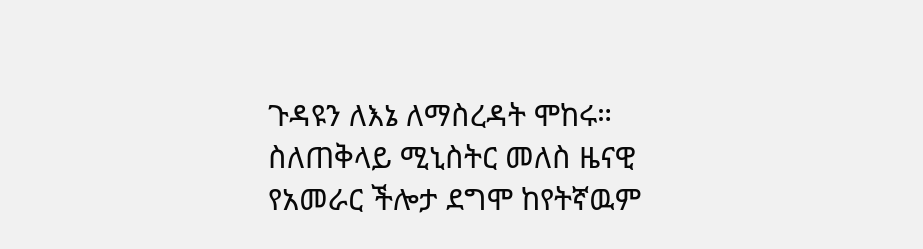ጉዳዩን ለእኔ ለማስረዳት ሞከሩ። ስለጠቅላይ ሚኒስትር መለስ ዜናዊ የአመራር ችሎታ ደግሞ ከየትኛዉም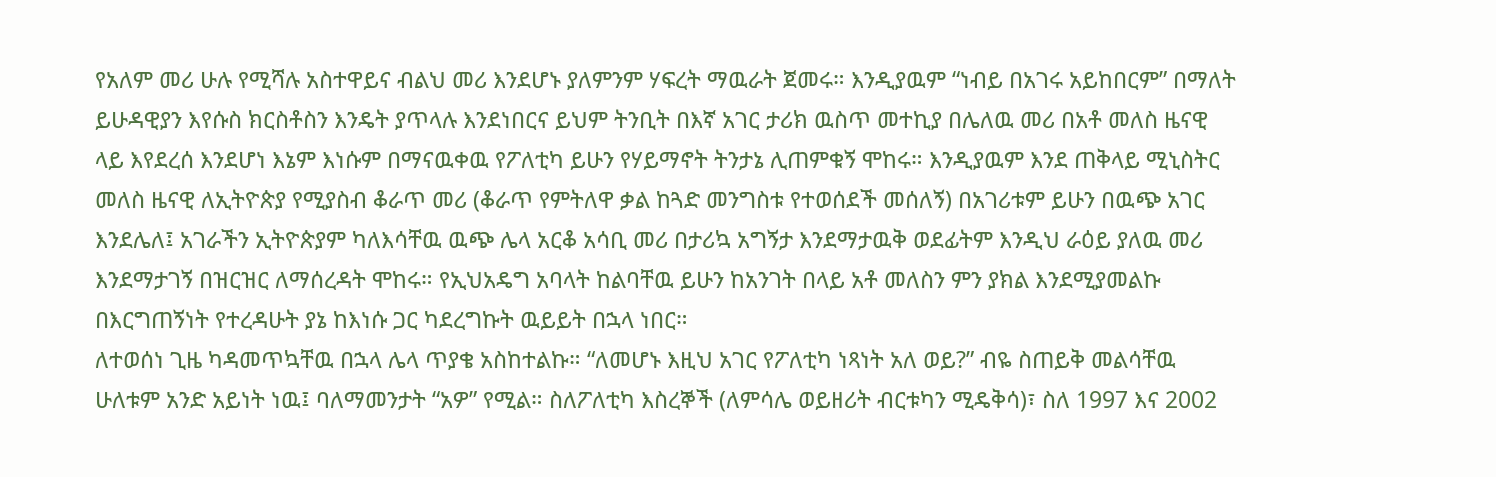የአለም መሪ ሁሉ የሚሻሉ አስተዋይና ብልህ መሪ እንደሆኑ ያለምንም ሃፍረት ማዉራት ጀመሩ። እንዲያዉም “ነብይ በአገሩ አይከበርም” በማለት ይሁዳዊያን እየሱስ ክርስቶስን እንዴት ያጥላሉ እንደነበርና ይህም ትንቢት በእኛ አገር ታሪክ ዉስጥ መተኪያ በሌለዉ መሪ በአቶ መለስ ዜናዊ ላይ እየደረሰ እንደሆነ እኔም እነሱም በማናዉቀዉ የፖለቲካ ይሁን የሃይማኖት ትንታኔ ሊጠምቁኝ ሞከሩ። እንዲያዉም እንደ ጠቅላይ ሚኒስትር መለስ ዜናዊ ለኢትዮጵያ የሚያስብ ቆራጥ መሪ (ቆራጥ የምትለዋ ቃል ከጓድ መንግስቱ የተወሰደች መሰለኝ) በአገሪቱም ይሁን በዉጭ አገር እንደሌለ፤ አገራችን ኢትዮጵያም ካለእሳቸዉ ዉጭ ሌላ አርቆ አሳቢ መሪ በታሪኳ አግኝታ እንደማታዉቅ ወደፊትም እንዲህ ራዕይ ያለዉ መሪ እንደማታገኝ በዝርዝር ለማሰረዳት ሞከሩ። የኢህአዴግ አባላት ከልባቸዉ ይሁን ከአንገት በላይ አቶ መለስን ምን ያክል እንደሚያመልኩ በእርግጠኝነት የተረዳሁት ያኔ ከእነሱ ጋር ካደረግኩት ዉይይት በኋላ ነበር።
ለተወሰነ ጊዜ ካዳመጥኳቸዉ በኋላ ሌላ ጥያቄ አስከተልኩ። “ለመሆኑ እዚህ አገር የፖለቲካ ነጻነት አለ ወይ?” ብዬ ስጠይቅ መልሳቸዉ ሁለቱም አንድ አይነት ነዉ፤ ባለማመንታት “አዎ” የሚል። ስለፖለቲካ እስረኞች (ለምሳሌ ወይዘሪት ብርቱካን ሚዴቅሳ)፣ ስለ 1997 እና 2002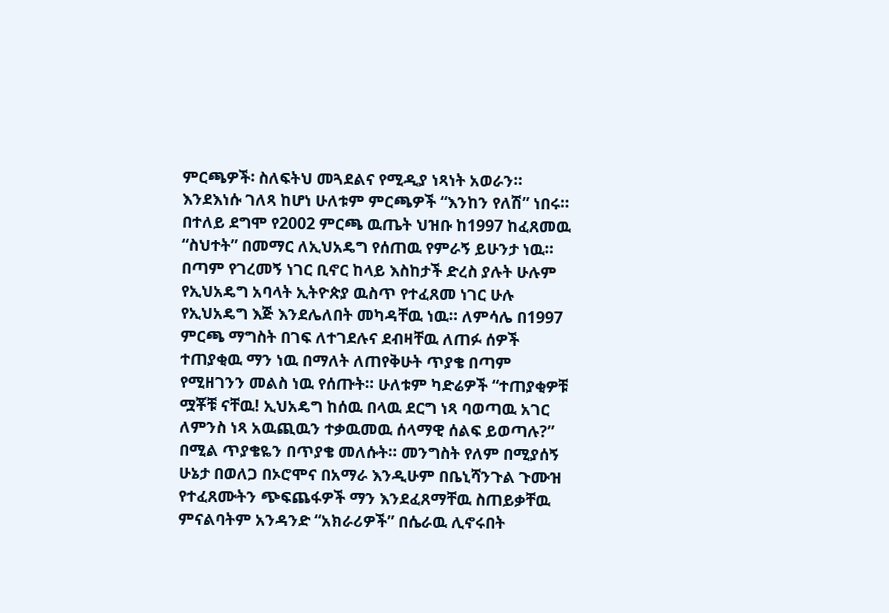ምርጫዎች፡ ስለፍትህ መጓደልና የሚዲያ ነጻነት አወራን። እንደእነሱ ገለጻ ከሆነ ሁለቱም ምርጫዎች “እንከን የለሽ” ነበሩ። በተለይ ደግሞ የ2002 ምርጫ ዉጤት ህዝቡ ከ1997 ከፈጸመዉ “ስህተት” በመማር ለኢህአዴግ የሰጠዉ የምራኝ ይሁንታ ነዉ። በጣም የገረመኝ ነገር ቢኖር ከላይ እስከታች ድረስ ያሉት ሁሉም የኢህአዴግ አባላት ኢትዮጵያ ዉስጥ የተፈጸመ ነገር ሁሉ የኢህአዴግ እጅ እንደሌለበት መካዳቸዉ ነዉ። ለምሳሌ በ1997 ምርጫ ማግስት በገፍ ለተገደሉና ደብዛቸዉ ለጠፉ ሰዎች ተጠያቂዉ ማን ነዉ በማለት ለጠየቅሁት ጥያቄ በጣም የሚዘገንን መልስ ነዉ የሰጡት። ሁለቱም ካድሬዎች “ተጠያቂዎቹ ሟቾቹ ናቸዉ! ኢህአዴግ ከሰዉ በላዉ ደርግ ነጻ ባወጣዉ አገር ለምንስ ነጻ አዉጪዉን ተቃዉመዉ ሰላማዊ ሰልፍ ይወጣሉ?” በሚል ጥያቄዬን በጥያቄ መለሱት። መንግስት የለም በሚያሰኝ ሁኔታ በወለጋ በኦሮሞና በአማራ እንዲሁም በቤኒሻንጉል ጉሙዝ የተፈጸሙትን ጭፍጨፋዎች ማን እንደፈጸማቸዉ ስጠይቃቸዉ ምናልባትም አንዳንድ “አክራሪዎች” በሴራዉ ሊኖሩበት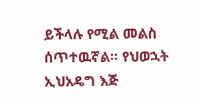ይችላሉ የሚል መልስ ሰጥተዉኛል። የህወኋት ኢህአዴግ እጅ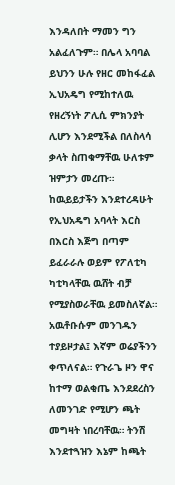እንዳለበት ማመን ግን አልፈለጉም። በሌላ አባባል ይህንን ሁሉ የዘር መከፋፈል ኢህአዴግ የሚከተለዉ የዘረኝነት ፖሊሲ ምክንያት ሊሆን እንደሚችል በለስላሳ ቃላት ስጠቁማቸዉ ሁለቱም ዝምታን መረጡ። ከዉይይታችን እንደተረዳሁት የኢህአዴግ አባላት እርስ በእርስ እጅግ በጣም ይፈራራሉ ወይም የፖለቲካ ካቲካላቸዉ ዉሸት ብቻ የሚያስወራቸዉ ይመስለኛል።
አዉቶቡሱም መንገዱን ተያይዞታል፤ እኛም ወሬያችንን ቀጥለናል። የጉራጌ ዞን ዋና ከተማ ወልቂጤ እንደደረስን ለመንገድ የሚሆን ጫት መግዛት ነበረባቸዉ። ትንሽ እንደተጓዝን እኔም ከጫት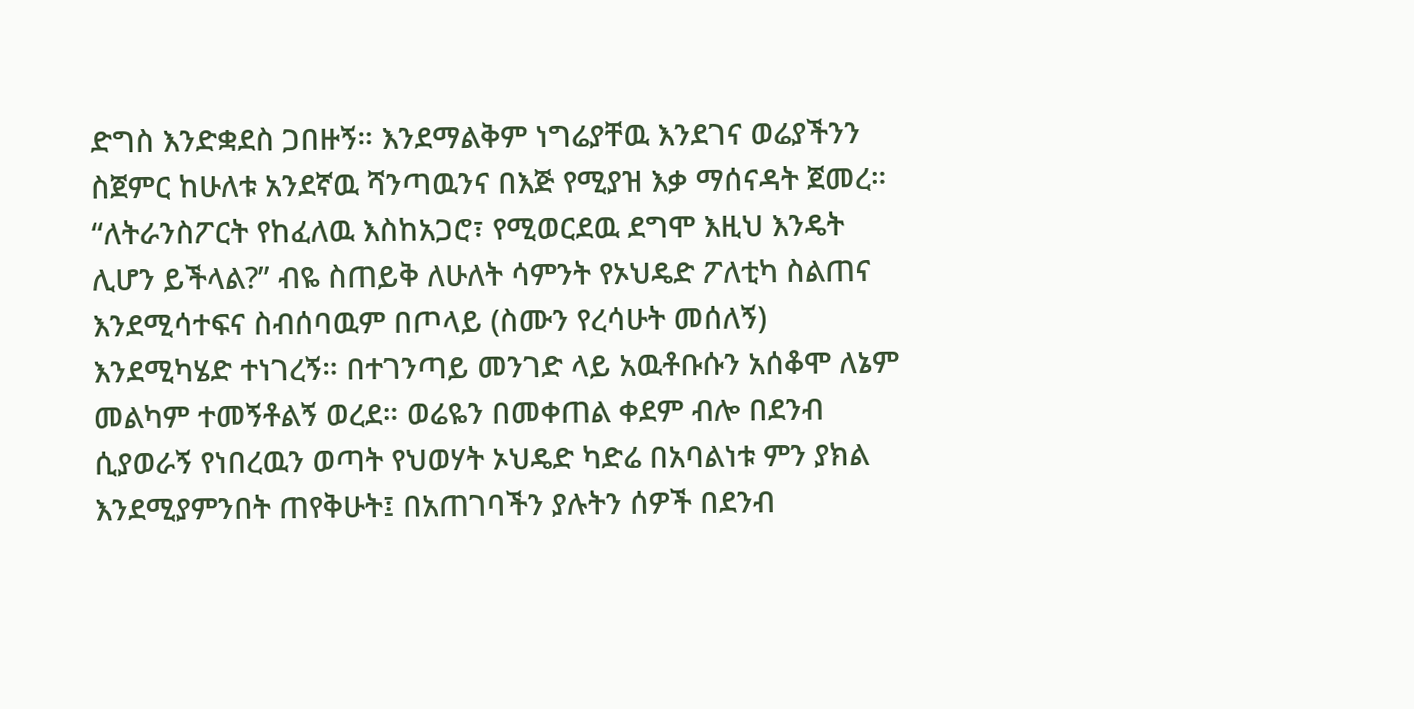ድግስ እንድቋደስ ጋበዙኝ። እንደማልቅም ነግሬያቸዉ እንደገና ወሬያችንን ስጀምር ከሁለቱ አንደኛዉ ሻንጣዉንና በእጅ የሚያዝ እቃ ማሰናዳት ጀመረ። “ለትራንስፖርት የከፈለዉ እስከአጋሮ፣ የሚወርደዉ ደግሞ እዚህ እንዴት ሊሆን ይችላል?” ብዬ ስጠይቅ ለሁለት ሳምንት የኦህዴድ ፖለቲካ ስልጠና እንደሚሳተፍና ስብሰባዉም በጦላይ (ስሙን የረሳሁት መሰለኝ) እንደሚካሄድ ተነገረኝ። በተገንጣይ መንገድ ላይ አዉቶቡሱን አሰቆሞ ለኔም መልካም ተመኝቶልኝ ወረደ። ወሬዬን በመቀጠል ቀደም ብሎ በደንብ ሲያወራኝ የነበረዉን ወጣት የህወሃት ኦህዴድ ካድሬ በአባልነቱ ምን ያክል እንደሚያምንበት ጠየቅሁት፤ በአጠገባችን ያሉትን ሰዎች በደንብ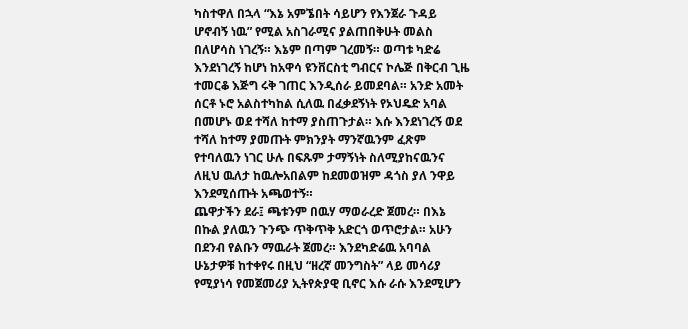ካስተዋለ በኋላ “እኔ አምኜበት ሳይሆን የእንጀራ ጉዳይ ሆኖብኝ ነዉ” የሚል አስገራሚና ያልጠበቅሁት መልስ በለሆሳስ ነገረኝ። እኔም በጣም ገረመኝ። ወጣቱ ካድሬ እንደነገረኝ ከሆነ ከአዋሳ ዩንቨርስቲ ግብርና ኮሌጅ በቅርብ ጊዜ ተመርቆ እጅግ ሩቅ ገጠር እንዲሰራ ይመደባል። አንድ አመት ሰርቶ ኑሮ አልስተካከል ሲለዉ በፈቃደኝነት የኦህዴድ አባል በመሆኑ ወደ ተሻለ ከተማ ያስጠጉታል። እሱ እንደነገረኝ ወደ ተሻለ ከተማ ያመጡት ምክንያት ማንኛዉንም ፈጽም የተባለዉን ነገር ሁሉ በፍጹም ታማኝነት ስለሚያከናዉንና ለዚህ ዉለታ ከዉሎአበልም ከደመወዝም ዳጎስ ያለ ንዋይ እንደሚሰጡት አጫወተኝ።
ጨዋታችን ደራ፤ ጫቱንም በዉሃ ማወራረድ ጀመረ። በእኔ በኩል ያለዉን ጉንጭ ጥቅጥቅ አድርጎ ወጥሮታል። አሁን በደንብ የልቡን ማዉራት ጀመረ። እንደካድሬዉ አባባል ሁኔታዎቹ ከተቀየሩ በዚህ “ዘረኛ መንግስት” ላይ መሳሪያ የሚያነሳ የመጀመሪያ ኢትየጵያዊ ቢኖር እሱ ራሱ እንደሚሆን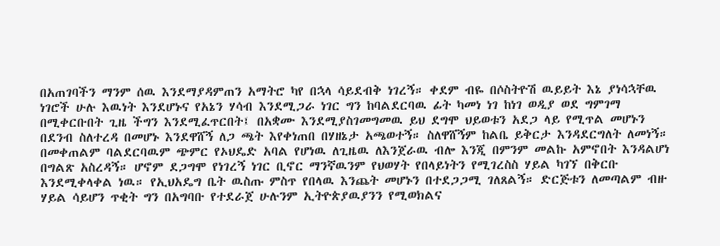በአጠገባችን ማንም ሰዉ እንደማያዳምጠን አማትሮ ካየ በኋላ ሳይደብቅ ነገረኝ። ቀደም ብዬ በሶስትዮሽ ዉይይት እኔ ያነሳኋቸዉ ነገሮች ሁሉ እዉነት እንደሆኑና የአኔን ሃሳብ እንደሚጋራ ነገር ግን ከባልደርባዉ ፊት ካመነ ነገ ከነገ ወዲያ ወደ ግምገማ በሚቀርቡበት ጊዜ ችግን እንደሚፈጥርበት፤ በአቋሙ እንደሚያስገመግመዉ ይህ ደግሞ ህይወቱን አደጋ ላይ የሚጥል መሆኑን በደንብ ስለተረዳ በመሆኑ እንደዋሸኝ ለጋ ጫት እየቀነጠበ በሃዘኔታ አጫወተኝ። ስለዋሸኝም ከልቤ ይቅርታ እንዳደርግለት ለመነኝ። በመቀጠልም ባልደርባዉም ጭምር የኦህዴድ አባል የሆነዉ ለጊዜዉ ለእንጀራዉ ብሎ እንጂ በምንም መልኩ አምኖበት እንዳልሆነ በግልጽ አስረዳኝ። ሆኖም ደጋግሞ የነገረኝ ነገር ቢኖር ማንኛዉንም የህወሃት የበላይነትን የሚገረስስ ሃይል ካገኘ በቅርቡ እንደሚቀላቀል ነዉ። የኢህአዴግ ቤት ዉስጡ ምስጥ የበላዉ እንጨት መሆኑን በተደጋጋሚ ገለጸልኝ። ድርጅቱን ለመጣልም ብዙ ሃይል ሳይሆን ጥቂት ግን በአግባቡ የተደራጀ ሁሉንም ኢትዮጵያዉያንን የሚወክልና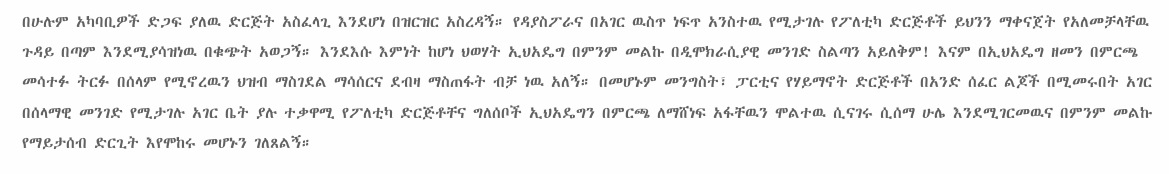በሁሉም አካባቢዎች ድጋፍ ያለዉ ድርጅት አስፈላጊ እንደሆነ በዝርዝር አስረዳኝ። የዳያስፖራና በአገር ዉስጥ ነፍጥ አንስተዉ የሚታገሉ የፖለቲካ ድርጅቶች ይህንን ማቀናጀት የአለመቻላቸዉ ጉዳይ በጣም እንደሚያሳዝነዉ በቁጭት አወጋኝ። እንደእሱ እምነት ከሆነ ህወሃት ኢህአዴግ በምንም መልኩ በዲሞክራሲያዊ መንገድ ስልጣን አይለቅም! እናም በኢህአዴግ ዘመን በምርጫ መሳተፉ ትርፉ በሰላም የሚኖረዉን ህዝብ ማስገደል ማሳሰርና ደብዛ ማስጠፋት ብቻ ነዉ አለኝ። በመሆኑም መንግስት፣ ፓርቲና የሃይማኖት ድርጅቶች በአንድ ሰፈር ልጆች በሚመሩበት አገር በሰላማዊ መንገድ የሚታገሉ አገር ቤት ያሉ ተቃዋሚ የፖለቲካ ድርጅቶቸና ግለሰቦች ኢህአዴግን በምርጫ ለማሸነፍ አፋቸዉን ሞልተዉ ሲናገሩ ሲሰማ ሁሌ እንደሚገርመዉና በምንም መልኩ የማይታሰብ ድርጊት እየሞከሩ መሆኑን ገለጸልኝ።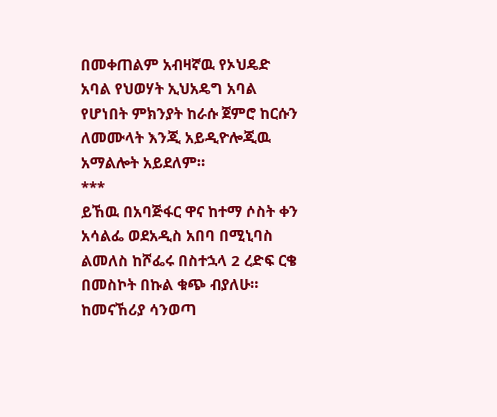በመቀጠልም አብዛኛዉ የኦህዴድ አባል የህወሃት ኢህአዴግ አባል የሆነበት ምክንያት ከራሱ ጀምሮ ከርሱን ለመሙላት እንጂ አይዲዮሎጂዉ አማልሎት አይደለም።
***
ይኸዉ በአባጅፋር ዋና ከተማ ሶስት ቀን አሳልፌ ወደአዲስ አበባ በሚኒባስ ልመለስ ከሾፌሩ በስተኋላ 2 ረድፍ ርቄ በመስኮት በኩል ቁጭ ብያለሁ። ከመናኸሪያ ሳንወጣ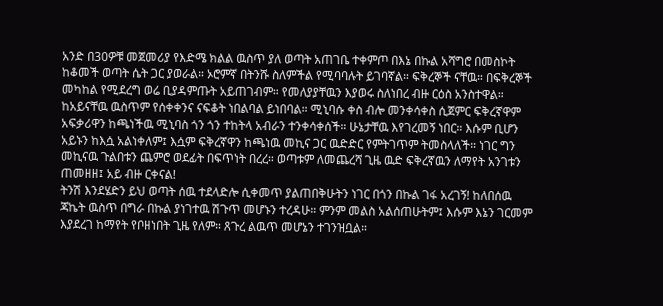አንድ በ30ዎቹ መጀመሪያ የእድሜ ክልል ዉስጥ ያለ ወጣት አጠገቤ ተቀምጦ በእኔ በኩል አሻግሮ በመስኮት ከቆመች ወጣት ሴት ጋር ያወራል። ኦሮምኛ በትንሹ ስለምችል የሚባባሉት ይገባኛል። ፍቅረኞች ናቸዉ። በፍቅረኞች መካከል የሚደረግ ወሬ ቢያዳምጡት አይጠገብም። የመለያያቸዉን እያወሩ ስለነበረ ብዙ ርዕስ አንስተዋል። ከአይናቸዉ ዉስጥም የሰቀቀንና ናፍቆት ነበልባል ይነበባል። ሚኒባሱ ቀስ ብሎ መንቀሳቀስ ሲጀምር ፍቅረኛዋም አፍቃሪዋን ከጫነችዉ ሚኒባስ ጎን ጎን ተከትላ አብራን ተንቀሳቀሰች። ሁኔታቸዉ እየገረመኝ ነበር። እሱም ቢሆን አይኑን ከእሷ አልነቀለም፤ እሷም ፍቅረኛዋን ከጫነዉ መኪና ጋር ዉድድር የምትገጥም ትመስላለች። ነገር ግን መኪናዉ ጉልበቱን ጨምሮ ወደፊት በፍጥነት በረረ። ወጣቱም ለመጨረሻ ጊዜ ዉድ ፍቅረኛዉን ለማየት አንገቱን ጠመዘዘ፤ አይ ብዙ ርቀናል!
ትንሽ እንደሄድን ይህ ወጣት ሰዉ ተደላድሎ ሲቀመጥ ያልጠበቅሁትን ነገር በጎን በኩል ገፋ አረገኝ! ከለበሰዉ ጃኬት ዉስጥ በግራ በኩል ያነገተዉ ሽጉጥ መሆኑን ተረዳሁ። ምንም መልስ አልሰጠሁትም፤ እሱም እኔን ገርመም እያደረገ ከማየት የቦዘነበት ጊዜ የለም። ጸጉረ ልዉጥ መሆኔን ተገንዝቧል።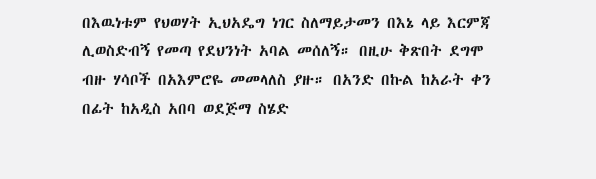በእዉነቱም የህወሃት ኢህአዴግ ነገር ስለማይታመን በእኔ ላይ እርምጃ ሊወስድብኝ የመጣ የደህንነት አባል መሰለኝ። በዚሁ ቅጽበት ደግሞ ብዙ ሃሳቦች በአእምሮዬ መመላለስ ያዙ። በአንድ በኩል ከአራት ቀን በፊት ከአዲስ አበባ ወደጅማ ስሄድ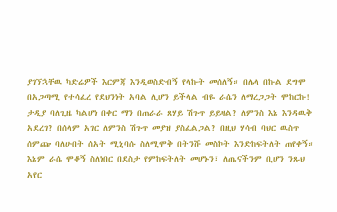ያገኘኋቸዉ ካድሬዎች እርምጃ እንዲወስድብኝ የላኩት መሰለኝ። በሌላ በኩል ደግሞ በአጋጣሚ የተሳፈረ የደህንነት አባል ሊሆን ይችላል ብዬ ራሴን ለማረጋጋት ሞከርኩ! ታዲያ ባለጊዜ ካልሆነ በቀር ማን በጠራራ ጸሃይ ሽጉጥ ይይዛል? ለምንስ እኔ እንዳዉቅ አደረገ? በሰላም አገር ለምንስ ሽጉጥ መያዝ ያስፈልጋል? በዚህ ሃሳብ ባህር ዉስጥ ሰምጬ ባለሁበት ሰአት ሚኒባሱ ስለሚሞቅ በትንሹ መስኮት እንድከፍትለት ጠየቀኝ። እኔም ራሴ ሞቆኝ ስለነበር በደስታ የምከፍትለት መሆኑን፣ ለጤናችንም ቢሆን ንጹህ አየር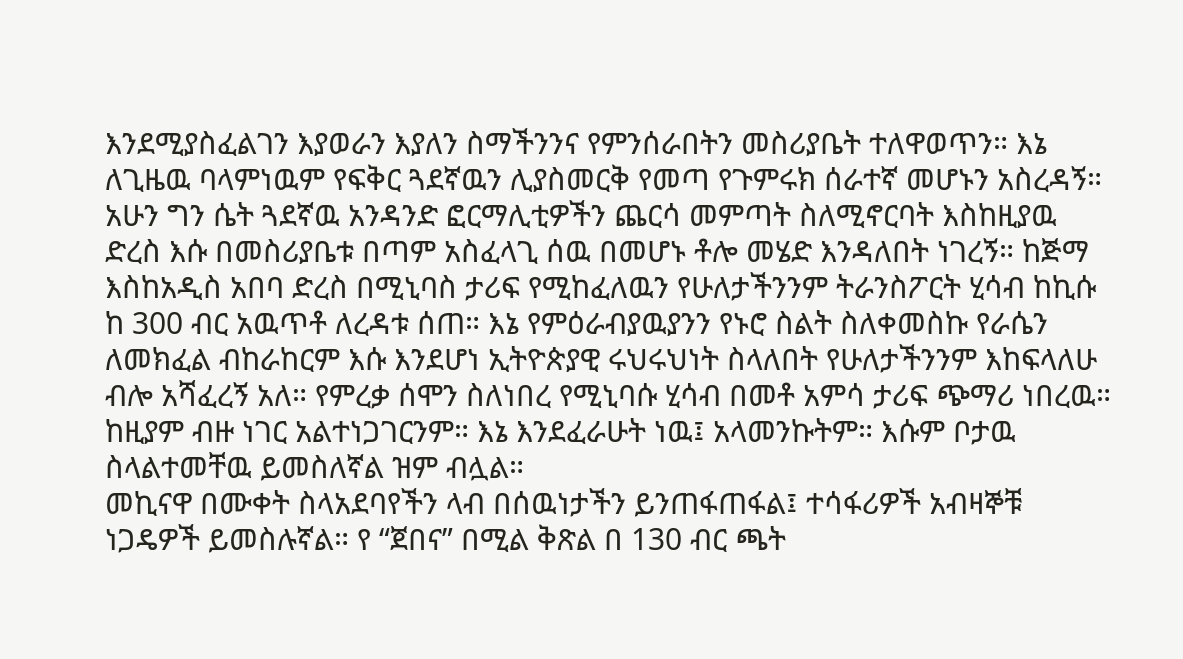እንደሚያስፈልገን እያወራን እያለን ስማችንንና የምንሰራበትን መስሪያቤት ተለዋወጥን። እኔ ለጊዜዉ ባላምነዉም የፍቅር ጓደኛዉን ሊያስመርቅ የመጣ የጉምሩክ ሰራተኛ መሆኑን አስረዳኝ። አሁን ግን ሴት ጓደኛዉ አንዳንድ ፎርማሊቲዎችን ጨርሳ መምጣት ስለሚኖርባት እስከዚያዉ ድረስ እሱ በመስሪያቤቱ በጣም አስፈላጊ ሰዉ በመሆኑ ቶሎ መሄድ እንዳለበት ነገረኝ። ከጅማ እስከአዲስ አበባ ድረስ በሚኒባስ ታሪፍ የሚከፈለዉን የሁለታችንንም ትራንስፖርት ሂሳብ ከኪሱ ከ 300 ብር አዉጥቶ ለረዳቱ ሰጠ። እኔ የምዕራብያዉያንን የኑሮ ስልት ስለቀመስኩ የራሴን ለመክፈል ብከራከርም እሱ እንደሆነ ኢትዮጵያዊ ሩህሩህነት ስላለበት የሁለታችንንም እከፍላለሁ ብሎ አሻፈረኝ አለ። የምረቃ ሰሞን ስለነበረ የሚኒባሱ ሂሳብ በመቶ አምሳ ታሪፍ ጭማሪ ነበረዉ። ከዚያም ብዙ ነገር አልተነጋገርንም። እኔ እንደፈራሁት ነዉ፤ አላመንኩትም። እሱም ቦታዉ ስላልተመቸዉ ይመስለኛል ዝም ብሏል።
መኪናዋ በሙቀት ስላአደባየችን ላብ በሰዉነታችን ይንጠፋጠፋል፤ ተሳፋሪዎች አብዛኞቹ ነጋዴዎች ይመስሉኛል። የ “ጀበና” በሚል ቅጽል በ 130 ብር ጫት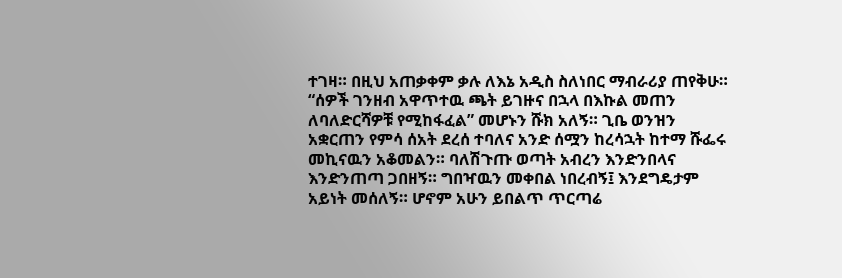ተገዛ። በዚህ አጠቃቀም ቃሉ ለእኔ አዲስ ስለነበር ማብራሪያ ጠየቅሁ። “ሰዎች ገንዘብ አዋጥተዉ ጫት ይገዙና በኋላ በእኩል መጠን ለባለድርሻዎቹ የሚከፋፈል” መሆኑን ሹክ አለኝ። ጊቤ ወንዝን አቋርጠን የምሳ ሰአት ደረሰ ተባለና አንድ ሰሟን ከረሳኋት ከተማ ሹፌሩ መኪናዉን አቆመልን። ባለሽጉጡ ወጣት አብረን እንድንበላና እንድንጠጣ ጋበዘኝ። ግበዣዉን መቀበል ነበረብኝ፤ እንደግዴታም አይነት መሰለኝ። ሆኖም አሁን ይበልጥ ጥርጣሬ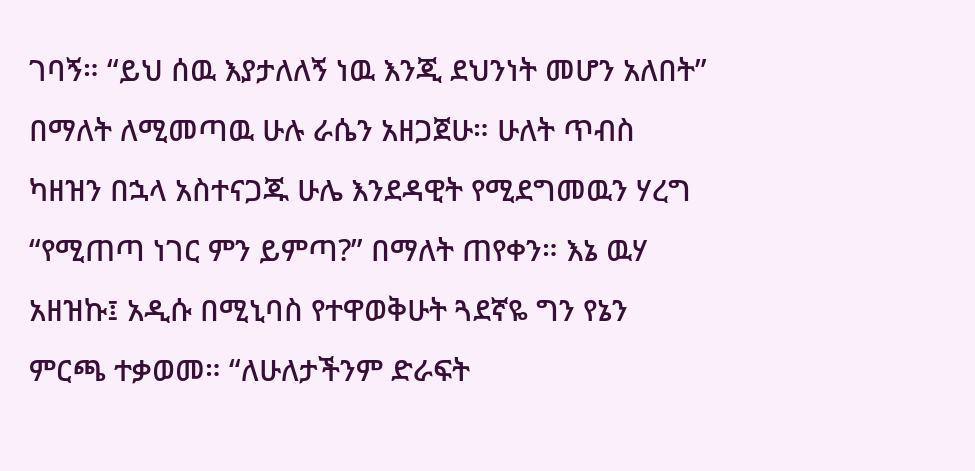ገባኝ። “ይህ ሰዉ እያታለለኝ ነዉ እንጂ ደህንነት መሆን አለበት” በማለት ለሚመጣዉ ሁሉ ራሴን አዘጋጀሁ። ሁለት ጥብስ ካዘዝን በኋላ አስተናጋጁ ሁሌ እንደዳዊት የሚደግመዉን ሃረግ “የሚጠጣ ነገር ምን ይምጣ?” በማለት ጠየቀን። እኔ ዉሃ አዘዝኩ፤ አዲሱ በሚኒባስ የተዋወቅሁት ጓደኛዬ ግን የኔን ምርጫ ተቃወመ። “ለሁለታችንም ድራፍት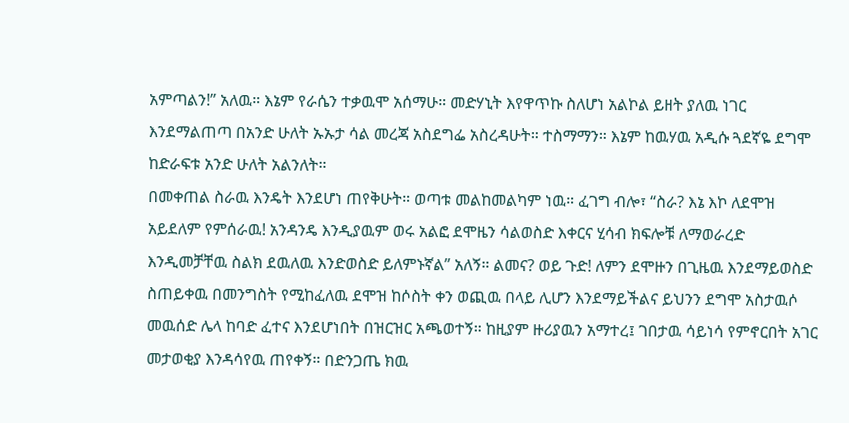አምጣልን!” አለዉ። እኔም የራሴን ተቃዉሞ አሰማሁ። መድሃኒት እየዋጥኩ ስለሆነ አልኮል ይዘት ያለዉ ነገር እንደማልጠጣ በአንድ ሁለት ኡኡታ ሳል መረጃ አስደግፌ አስረዳሁት። ተስማማን። እኔም ከዉሃዉ አዲሱ ጓደኛዬ ደግሞ ከድራፍቱ አንድ ሁለት አልንለት።
በመቀጠል ስራዉ እንዴት እንደሆነ ጠየቅሁት። ወጣቱ መልከመልካም ነዉ። ፈገግ ብሎ፣ “ስራ? እኔ እኮ ለደሞዝ አይደለም የምሰራዉ! አንዳንዴ እንዲያዉም ወሩ አልፎ ደሞዜን ሳልወስድ እቀርና ሂሳብ ክፍሎቹ ለማወራረድ እንዲመቻቸዉ ስልክ ደዉለዉ እንድወስድ ይለምኑኛል” አለኝ። ልመና? ወይ ጉድ! ለምን ደሞዙን በጊዜዉ እንደማይወስድ ስጠይቀዉ በመንግስት የሚከፈለዉ ደሞዝ ከሶስት ቀን ወጪዉ በላይ ሊሆን እንደማይችልና ይህንን ደግሞ አስታዉሶ መዉሰድ ሌላ ከባድ ፈተና እንደሆነበት በዝርዝር አጫወተኝ። ከዚያም ዙሪያዉን አማተረ፤ ገበታዉ ሳይነሳ የምኖርበት አገር መታወቂያ እንዳሳየዉ ጠየቀኝ። በድንጋጤ ክዉ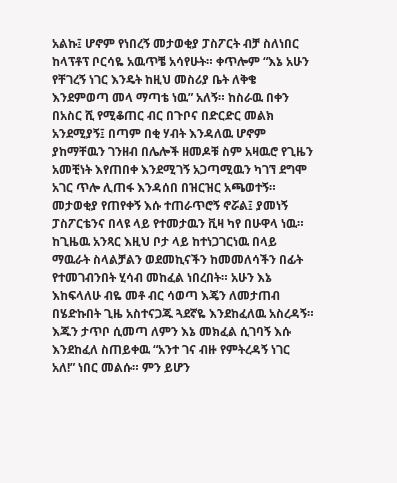አልኩ፤ ሆኖም የነበረኝ መታወቂያ ፓስፖርት ብቻ ስለነበር ከላፕቶፕ ቦርሳዬ አዉጥቼ አሳየሁት። ቀጥሎም “እኔ አሁን የቸገረኝ ነገር እንዴት ከዚህ መስሪያ ቤት ለቅቄ እንደምወጣ መላ ማጣቴ ነዉ” አለኝ። ከስራዉ በቀን በአስር ሺ የሚቆጠር ብር በጉቦና በድርድር መልክ አንደሚያኝ፤ በጣም በቂ ሃብት እንዳለዉ ሆኖም ያከማቸዉን ገንዘብ በሌሎች ዘመዶቹ ስም አዛዉሮ የጊዜን አመቺነት እየጠበቀ እንደሚገኝ አጋጣሚዉን ካገኘ ደግሞ አገር ጥሎ ሊጠፋ እንዳሰበ በዝርዝር አጫወተኝ። መታወቂያ የጠየቀኝ እሱ ተጠራጥሮኝ ኖሯል፤ ያመነኝ ፓስፖርቴንና በላዩ ላይ የተመታዉን ቪዛ ካየ በሁዋላ ነዉ። ከጊዜዉ አንጻር እዚህ ቦታ ላይ ከተነጋገርነዉ በላይ ማዉራት ስላልቻልን ወደመኪናችን ከመመለሳችን በፊት የተመገብንበት ሂሳብ መከፈል ነበረበት። አሁን እኔ እከፍላለሁ ብዬ መቶ ብር ሳወጣ እጄን ለመታጠብ በሄድኩበት ጊዜ አስተናጋጁ ጓደኛዬ እንደከፈለዉ አስረዳኝ። እጁን ታጥቦ ሲመጣ ለምን እኔ መክፈል ሲገባኝ እሱ እንደከፈለ ስጠይቀዉ “አንተ ገና ብዙ የምትረዳኝ ነገር አለ!” ነበር መልሱ። ምን ይሆን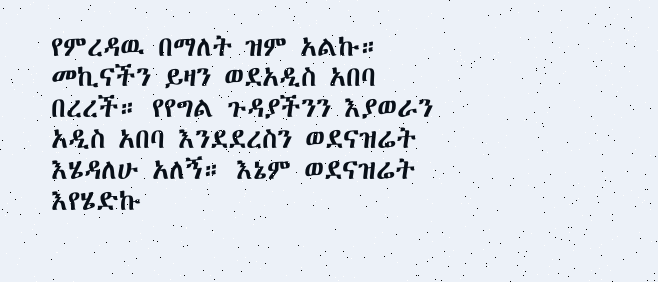የምረዳዉ በማለት ዝም አልኩ።
መኪናችን ይዛን ወደአዲስ አበባ በረረች። የየግል ጉዳያችንን እያወራን አዲስ አበባ እንደደረስን ወደናዝሬት እሄዳለሁ አለኝ። እኔም ወደናዝሬት እየሄድኩ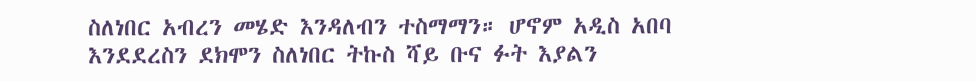ስለነበር አብረን መሄድ እንዳለብን ተስማማን። ሆኖም አዲስ አበባ እንደደረስን ደክሞን ስለነበር ትኩስ ሻይ ቡና ፉት እያልን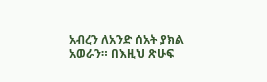አብረን ለአንድ ሰአት ያክል አወራን። በእዚህ ጽሁፍ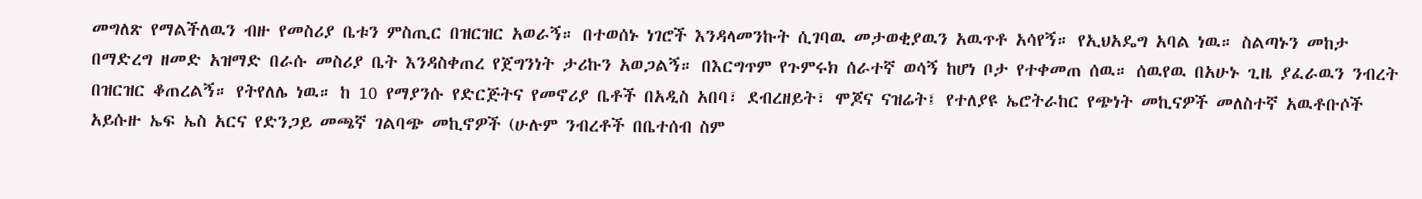መግለጽ የማልችለዉን ብዙ የመስሪያ ቤቱን ምስጢር በዝርዝር አወራኝ። በተወሰኑ ነገሮች እንዳላመንኩት ሲገባዉ መታወቂያዉን አዉጥቶ አሳየኝ። የኢህአዴግ አባል ነዉ። ስልጣኑን መከታ በማድረግ ዘመድ አዝማድ በራሱ መስሪያ ቤት እንዳስቀጠረ የጀግንነት ታሪኩን አወጋልኝ። በእርግጥም የጉምሩክ ሰራተኛ ወሳኝ ከሆነ ቦታ የተቀመጠ ሰዉ። ሰዉየዉ በአሁኑ ጊዜ ያፈራዉን ንብረት በዝርዝር ቆጠረልኝ። የትየለሌ ነዉ። ከ 10 የማያንሱ የድርጅትና የመኖሪያ ቤቶች በአዲስ አበባ፣ ደብረዘይት፣ ሞጆና ናዝሬት፤ የተለያዩ ኤሮትራከር የጭነት መኪናዎች መለስተኛ አዉቶቡሶች አይሱዙ ኤፍ ኤስ አርና የድንጋይ መጫኛ ገልባጭ መኪኖዎች (ሁሉም ንብረቶች በቤተሰብ ስም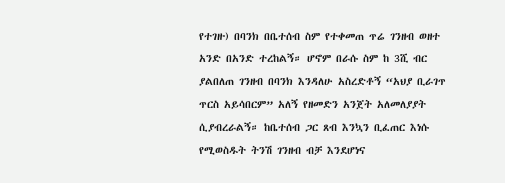የተገዙ) በባንክ በቤተሰብ ስም የተቀመጠ ጥሬ ገንዘብ ወዘተ አንድ በአንድ ተረከልኝ። ሆኖም በራሱ ስም ከ 3ሺ ብር ያልበለጠ ገንዘብ በባንክ እንዳለሁ አስረድቶኝ “አህያ ቢራገጥ ጥርስ አይሳበርም” አለኝ የዘመድን አንጀት አለመለያያት ሲያብረራልኝ። ከቤተሰብ ጋር ጸብ እንኳን ቢፈጠር እነሱ የሚወስዱት ትንሽ ገንዘብ ብቻ እንደሆነና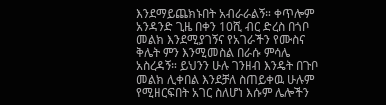እንደማይጨክኑበት አብራራልኝ። ቀጥሎም አንዳንድ ጊዜ በቀን 10ሺ ብር ድረስ በጎቦ መልክ እንደሚያገኝና የአገራችን የሙስና ቅሌት ምን እንሚመስል በራሱ ምሳሌ አስረዳኝ። ይህንን ሁሉ ገንዘብ እንዴት በጉቦ መልክ ሊቀበል እንደቻለ ስጠይቀዉ ሁሉም የሚዘርፍበት አገር ስለሆነ እሱም ሌሎችን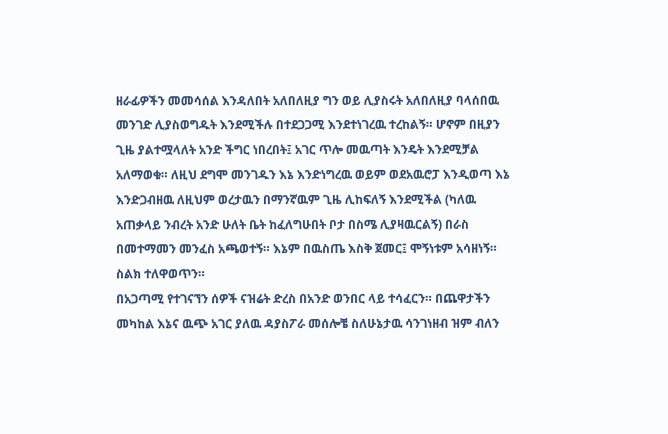ዘራፊዎችን መመሳሰል እንዳለበት አለበለዚያ ግን ወይ ሊያስሩት አለበለዚያ ባላሰበዉ መንገድ ሊያስወግዱት እንደሚችሉ በተደጋጋሚ እንደተነገረዉ ተረከልኝ። ሆኖም በዚያን ጊዜ ያልተሟላለት አንድ ችግር ነበረበት፤ አገር ጥሎ መዉጣት እንዴት እንደሚቻል አለማወቁ። ለዚህ ደግሞ መንገዱን እኔ እንድነግረዉ ወይም ወደአዉሮፓ እንዲወጣ እኔ እንድጋብዘዉ ለዚህም ወረታዉን በማንኛዉም ጊዜ ሊከፍለኝ እንደሚችል (ካለዉ አጠቃላይ ንብረት አንድ ሁለት ቤት ከፈለግሁበት ቦታ በስሜ ሊያዛዉርልኝ) በራስ በመተማመን መንፈስ አጫወተኝ። እኔም በዉስጤ እስቅ ጀመር፤ ሞኝነቱም አሳዘነኝ። ስልክ ተለዋወጥን።
በአጋጣሚ የተገናኘን ሰዎች ናዝሬት ድረስ በአንድ ወንበር ላይ ተሳፈርን። በጨዋታችን መካከል እኔና ዉጭ አገር ያለዉ ዳያስፖራ መሰሎቼ ስለሁኔታዉ ሳንገነዘብ ዝም ብለን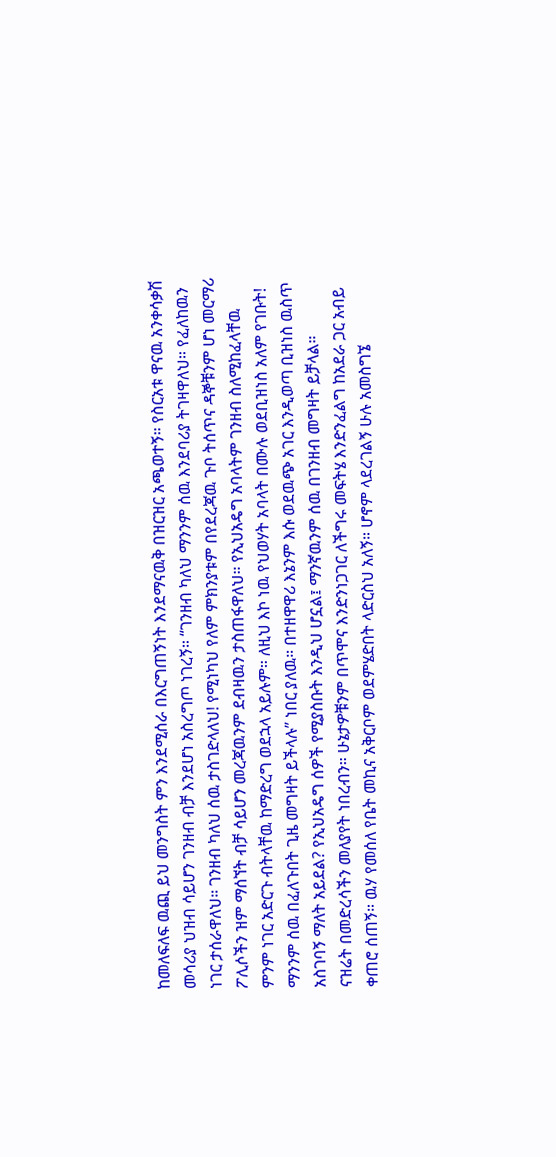ከመለፍለፍ ዉጪ ይህ መንግስት ምን እንደሚሰራ በእርግጠኝነት እንደማናዉቅ በዝርዝር አጫወተኝ። የስርአቱ ዋናዉ አንቀሳቃሽ መሳሪያ ህዝብ ሳይሆን ገንዘብ ብቻ እንደሆነ አስረግጦ ነገረኝ። “ገንዘብ ካለህ ማንንም ሰዉ እንደባሪያ ትገዛዋለህ። የፈለከዉን ነገር ታሰራዋለህ። ገንዘብ ካለህ ሰዉ ታስገድላለህ! የሚነካህ የለም ምክንያቱም በየደረጃዉ ጉቦ ትሰጥና ዳኞቹንም ሆነ መርማሪ ፖሊሶችን ዝም ማሰኘት ብቻ ሳይሆን መረጃዉንም ደብዛዉን ታስጠፋዋለህ። የኢህአዴግ አባላትም ገንዘብ ስለሚከፈላቸዉ ምንም ነገር አድርጉ ብትላቸዉ ከማድረግ ወደኋላ አይሉም። ለዚህ እኮ ነዉ የህወሃት አባላት በሙሉ ወደቢዝነስ አለም የገቡት! ማንንም ሰዉ በፈለጉበት ጊዜ መግዛት ይችላሉ” ነበር ያለዉ። በተዘዋዋሪ እኔንም እሱ ወደዉጭ አገር እንዲወጣ ቢዝነስ ዉስጥ አስገባኝ ማለት አይደል? የኢህአዴግ ሰዎች የሚያስቡት እንዲህ ሆኗል፤ ማንኛዉንም ሰዉ በገንዘብ መግዛት ይቻላል።
ናዝሬት በመድረሳችን መለያየት ነበረብን። ሁኔታዎቹንም በጥሞና እንድንነጋገር ለችግሩ መፍትሄ እንድንፈልግ ከአደራ ጋር አብይ ቀጠሮ ሰጠኝ። ዉሃ የመሰለ የቤት መኪና አቅርቦም ወደምሄድበት ላድርስህ አለኝ። ሆኖም ላደረገልኝ ሁሉ አመስግኜ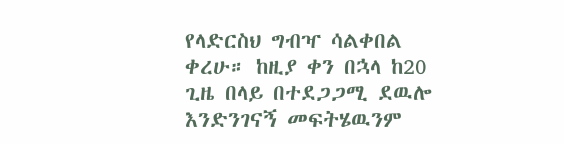የላድርስህ ግብዣ ሳልቀበል ቀረሁ። ከዚያ ቀን በኋላ ከ20 ጊዜ በላይ በተደጋጋሚ ደዉሎ እንድንገናኝ መፍትሄዉንም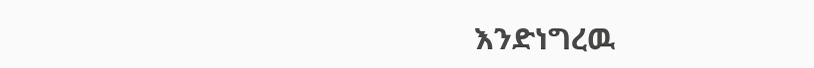እንድነግረዉ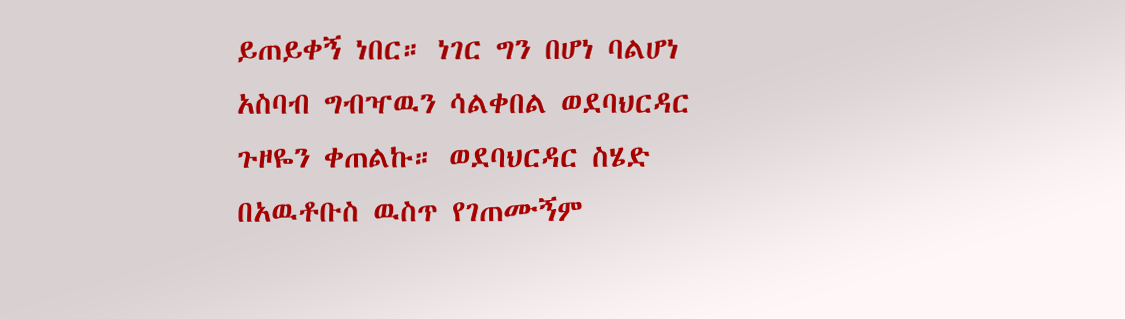ይጠይቀኝ ነበር። ነገር ግን በሆነ ባልሆነ አስባብ ግብዣዉን ሳልቀበል ወደባህርዳር ጉዞዬን ቀጠልኩ። ወደባህርዳር ስሄድ በአዉቶቡስ ዉስጥ የገጠሙኝም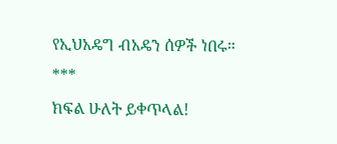የኢህአዴግ ብአዴን ሰዎች ነበሩ።
***
ክፍል ሁለት ይቀጥላል!